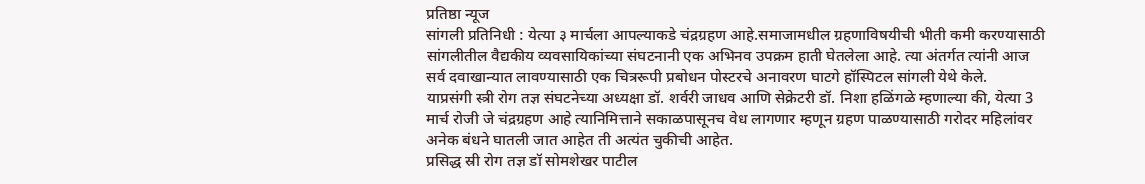प्रतिष्ठा न्यूज
सांगली प्रतिनिधी : येत्या ३ मार्चला आपल्याकडे चंद्रग्रहण आहे.समाजामधील ग्रहणाविषयीची भीती कमी करण्यासाठी सांगलीतील वैद्यकीय व्यवसायिकांच्या संघटनानी एक अभिनव उपक्रम हाती घेतलेला आहे. त्या अंतर्गत त्यांनी आज सर्व दवाखान्यात लावण्यासाठी एक चित्ररूपी प्रबोधन पोस्टरचे अनावरण घाटगे हॉस्पिटल सांगली येथे केले.
याप्रसंगी स्त्री रोग तज्ञ संघटनेच्या अध्यक्षा डॉ. शर्वरी जाधव आणि सेक्रेटरी डॉ. निशा हळिंगळे म्हणाल्या की, येत्या 3 मार्च रोजी जे चंद्रग्रहण आहे त्यानिमित्ताने सकाळपासूनच वेध लागणार म्हणून ग्रहण पाळण्यासाठी गरोदर महिलांवर अनेक बंधने घातली जात आहेत ती अत्यंत चुकीची आहेत.
प्रसिद्ध स्री रोग तज्ञ डॉ सोमशेखर पाटील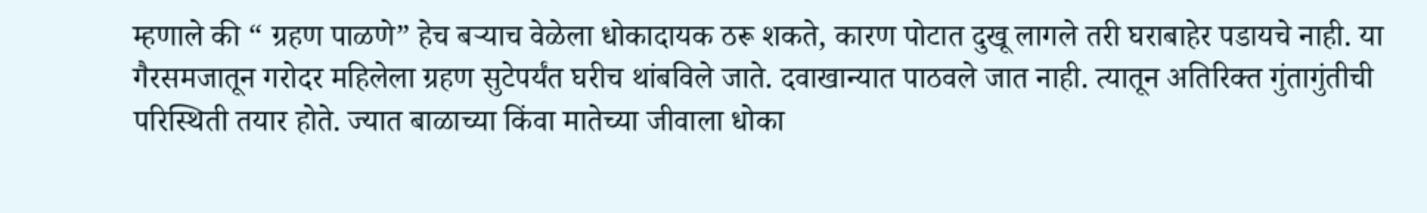म्हणाले की “ ग्रहण पाळणे” हेच बऱ्याच वेळेला धोकादायक ठरू शकते, कारण पोटात दुखू लागले तरी घराबाहेर पडायचे नाही. या गैरसमजातून गरोदर महिलेला ग्रहण सुटेपर्यंत घरीच थांबविले जाते. दवाखान्यात पाठवले जात नाही. त्यातून अतिरिक्त गुंतागुंतीची परिस्थिती तयार होते. ज्यात बाळाच्या किंवा मातेच्या जीवाला धोका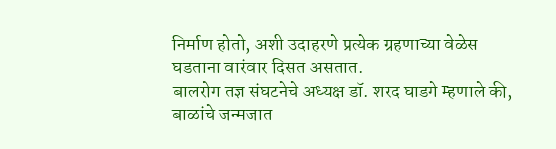निर्माण होतो, अशी उदाहरणे प्रत्येक ग्रहणाच्या वेळेस घडताना वारंवार दिसत असतात.
बालरोग तज्ञ संघटनेचे अध्यक्ष डॉ. शरद घाडगे म्हणाले की, बाळांचे जन्मजात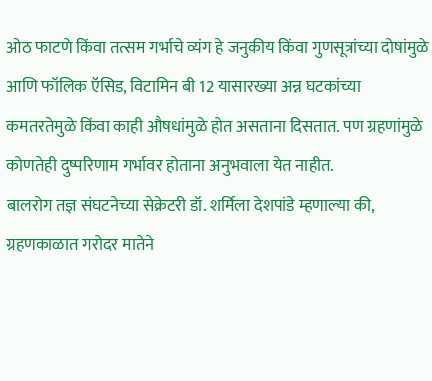ओठ फाटणे किंवा तत्सम गर्भाचे व्यंग हे जनुकीय किंवा गुणसूत्रांच्या दोषांमुळे आणि फॉलिक ऍसिड, विटामिन बी 12 यासारख्या अन्न घटकांच्या कमतरतेमुळे किंवा काही औषधांमुळे होत असताना दिसतात. पण ग्रहणांमुळे कोणतेही दुष्परिणाम गर्भावर होताना अनुभवाला येत नाहीत.
बालरोग तज्ञ संघटनेच्या सेक्रेटरी डॉ. शर्मिला देशपांडे म्हणाल्या की, ग्रहणकाळात गरोदर मातेने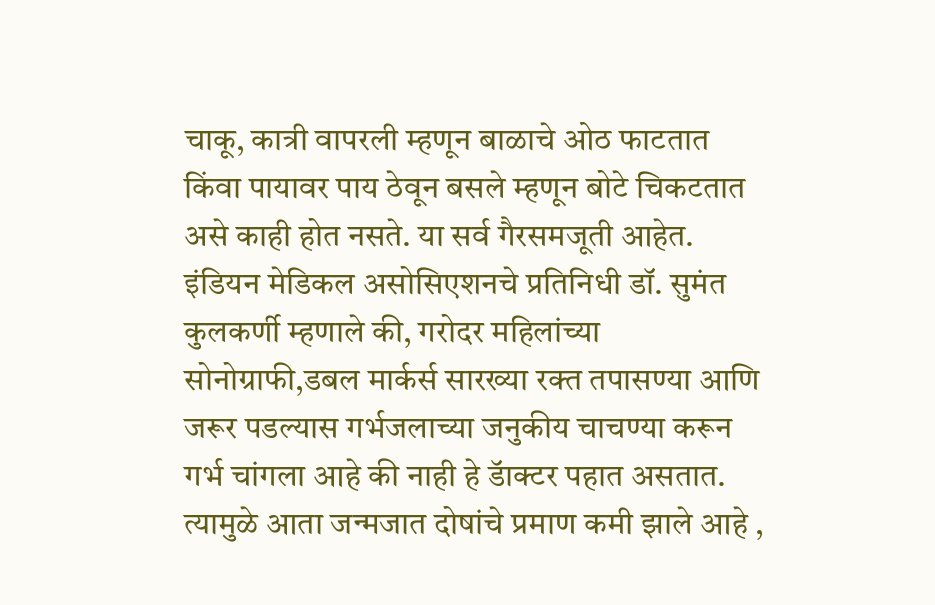चाकू, कात्री वापरली म्हणून बाळाचे ओठ फाटतात किंवा पायावर पाय ठेवून बसले म्हणून बोटे चिकटतात असे काही होत नसते. या सर्व गैरसमजूती आहेत.
इंडियन मेडिकल असोसिएशनचे प्रतिनिधी डॉ. सुमंत कुलकर्णी म्हणाले की, गरोदर महिलांच्या सोनोग्राफी,डबल मार्कर्स सारख्या रक्त तपासण्या आणि जरूर पडल्यास गर्भजलाच्या जनुकीय चाचण्या करून गर्भ चांगला आहे की नाही हे डॅाक्टर पहात असतात. त्यामुळे आता जन्मजात दोषांचे प्रमाण कमी झाले आहे ,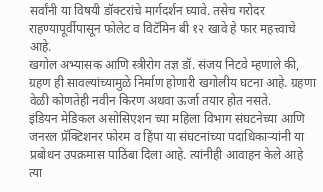सर्वांनी या विषयी डॉक्टरांचे मार्गदर्शन घ्यावे. तसेच गरोदर राहण्यापूर्वीपासून फोलेट व विटॅमिन बी १२ खावे हे फार महत्त्वाचे आहे.
खगोल अभ्यासक आणि स्त्रीरोग तज्ञ डॉ. संजय निटवे म्हणाले की, ग्रहण ही सावल्यांच्यामुळे निर्माण होणारी खगोलीय घटना आहे. ग्रहणा वेळी कोणतेही नवीन किरण अथवा ऊर्जा तयार होत नसते.
इंडियन मेडिकल असोसिएशन च्या महिला विभाग संघटनेच्या आणि जनरल प्रॅक्टिशनर फोरम व हिंपा या संघटनांच्या पदाधिकाऱ्यांनी या प्रबोधन उपक्रमास पाठिंबा दिला आहे. त्यांनीही आवाहन केले आहे त्या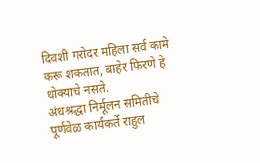दिवशी गरोदर महिला सर्व कामे करू शकतात, बाहेर फिरणे हे धोक्याचे नसते.
अंधश्रद्धा निर्मूलन समितीचे पूर्णवेळ कार्यकर्ते राहुल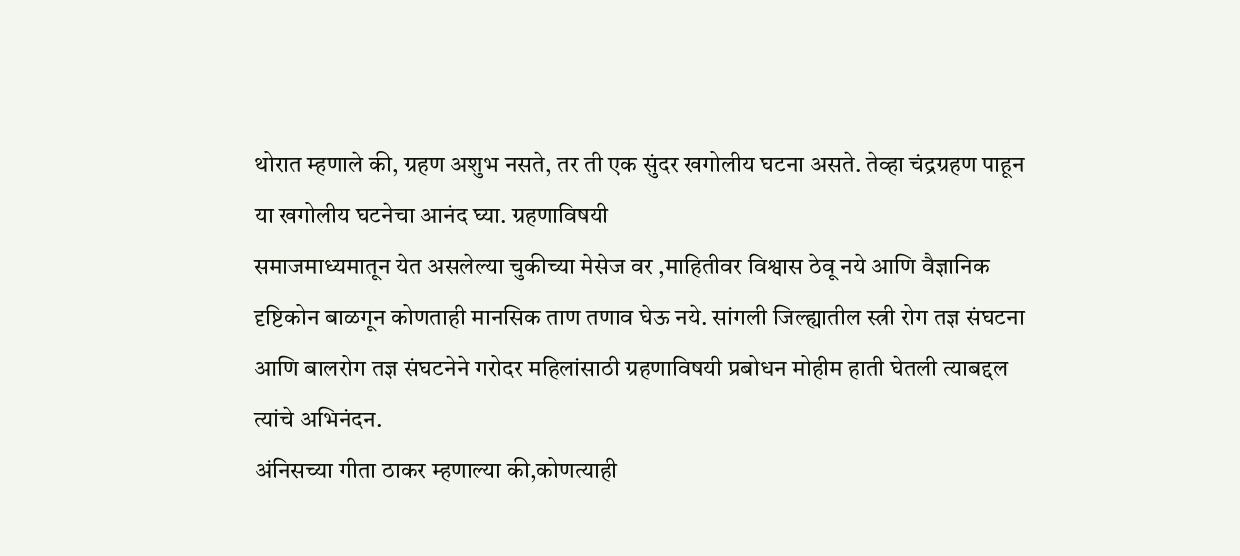थोरात म्हणाले की, ग्रहण अशुभ नसते, तर ती एक सुंदर खगोलीय घटना असते. तेव्हा चंद्रग्रहण पाहून या खगोलीय घटनेचा आनंद घ्या. ग्रहणाविषयी
समाजमाध्यमातून येत असलेल्या चुकीच्या मेसेज वर ,माहितीवर विश्वास ठेवू नये आणि वैज्ञानिक दृष्टिकोन बाळगून कोणताही मानसिक ताण तणाव घेऊ नये. सांगली जिल्ह्यातील स्त्री रोग तज्ञ संघटना आणि बालरोग तज्ञ संघटनेने गरोदर महिलांसाठी ग्रहणाविषयी प्रबोधन मोहीम हाती घेतली त्याबद्दल त्यांचे अभिनंदन.
अंनिसच्या गीता ठाकर म्हणाल्या की,कोणत्याही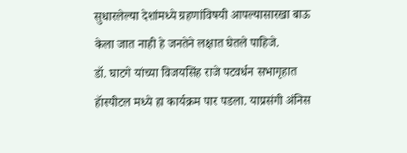सुधारलेल्या देशांमध्ये ग्रहणांविषयी आपल्यासारखा बाऊ केला जात नाही हे जनतेने लक्षात घेतले पाहिजे.
डॉ. घाटगे यांच्या विजयसिंह राजे पटवर्धन सभागृहात हॅास्पीटल मध्ये हा कार्यक्रम पार पडला. याप्रसंगी अंनिस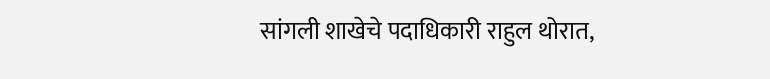सांगली शाखेचे पदाधिकारी राहुल थोरात,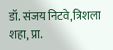डॉ. संजय निटवे,त्रिशला शहा, प्रा.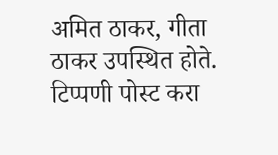अमित ठाकर, गीता ठाकर उपस्थित होते.
टिप्पणी पोस्ट करा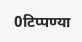0टिप्पण्या